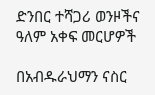ድንበር ተሻጋሪ ወንዞችና ዓለም አቀፍ መርሆዎች

በአብዱራህማን ናስር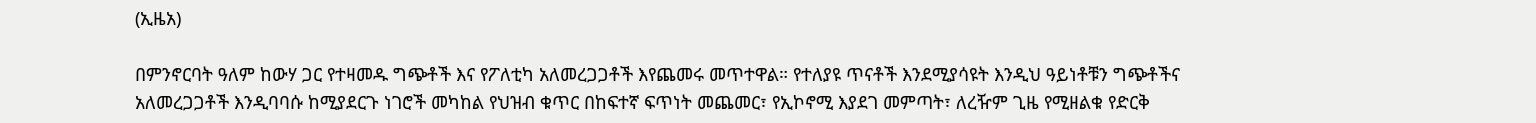(ኢዜአ)

በምንኖርባት ዓለም ከውሃ ጋር የተዛመዱ ግጭቶች እና የፖለቲካ አለመረጋጋቶች እየጨመሩ መጥተዋል። የተለያዩ ጥናቶች እንደሚያሳዩት እንዲህ ዓይነቶቹን ግጭቶችና አለመረጋጋቶች እንዲባባሱ ከሚያደርጉ ነገሮች መካከል የህዝብ ቁጥር በከፍተኛ ፍጥነት መጨመር፣ የኢኮኖሚ እያደገ መምጣት፣ ለረዥም ጊዜ የሚዘልቁ የድርቅ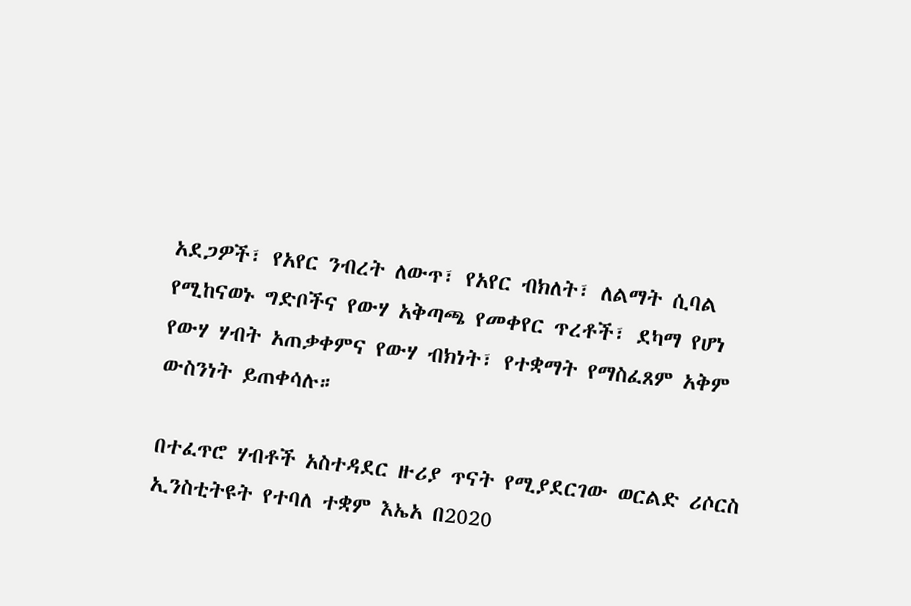አደጋዎች፣ የአየር ንብረት ለውጥ፣ የአየር ብክለት፣ ለልማት ሲባል የሚከናወኑ ግድቦችና የውሃ አቅጣጫ የመቀየር ጥረቶች፣ ደካማ የሆነ የውሃ ሃብት አጠቃቀምና የውሃ ብክነት፣ የተቋማት የማስፈጸም አቅም ውስንነት ይጠቀሳሉ።

በተፈጥሮ ሃብቶች አስተዳደር ዙሪያ ጥናት የሚያደርገው ወርልድ ሪሶርስ ኢንስቲትዩት የተባለ ተቋም እኤአ በ2020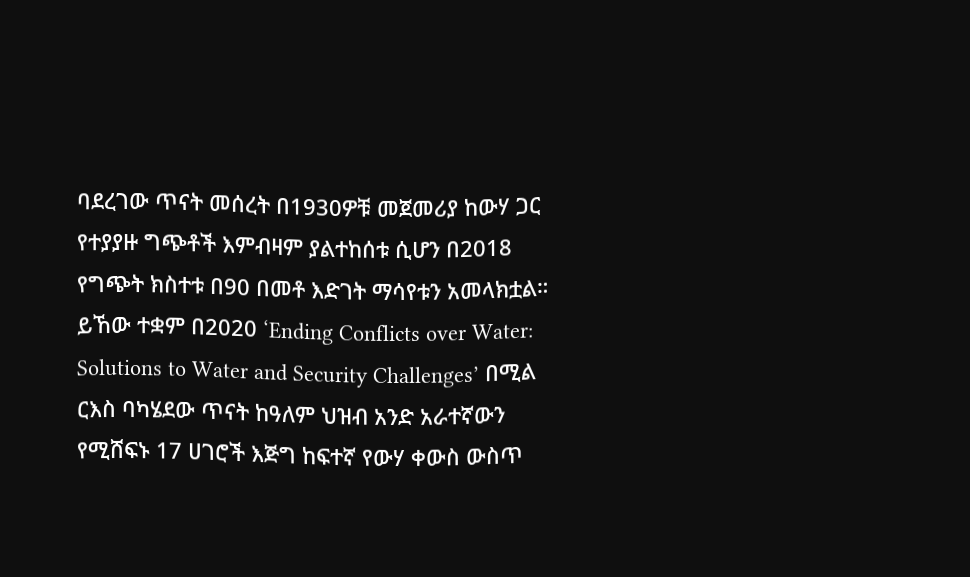ባደረገው ጥናት መሰረት በ1930ዎቹ መጀመሪያ ከውሃ ጋር የተያያዙ ግጭቶች እምብዛም ያልተከሰቱ ሲሆን በ2018 የግጭት ክስተቱ በ90 በመቶ እድገት ማሳየቱን አመላክቷል። ይኸው ተቋም በ2020 ‘Ending Conflicts over Water: Solutions to Water and Security Challenges’ በሚል ርእስ ባካሄደው ጥናት ከዓለም ህዝብ አንድ አራተኛውን የሚሸፍኑ 17 ሀገሮች እጅግ ከፍተኛ የውሃ ቀውስ ውስጥ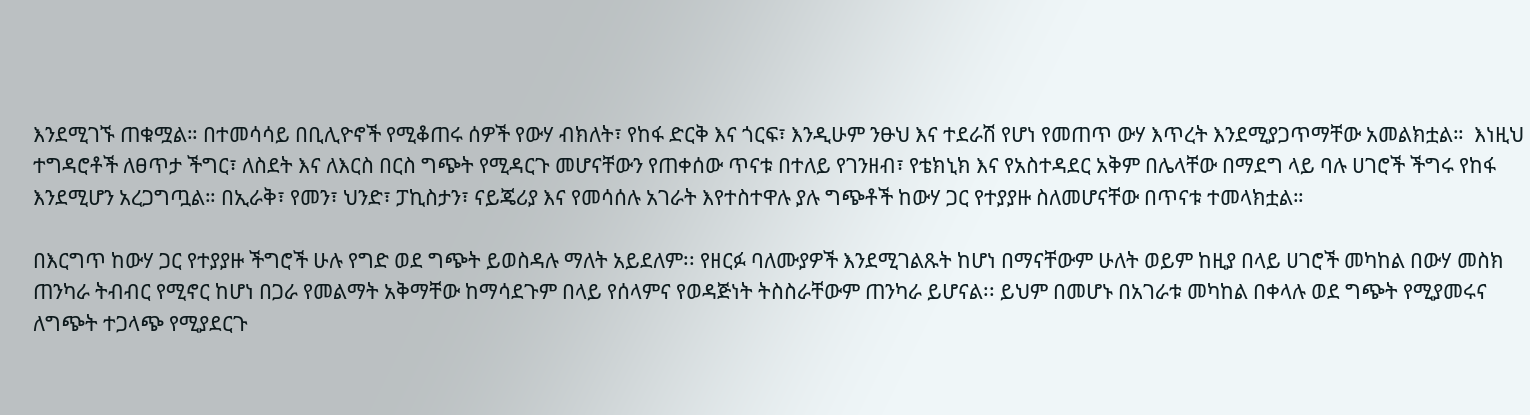እንደሚገኙ ጠቁሟል። በተመሳሳይ በቢሊዮኖች የሚቆጠሩ ሰዎች የውሃ ብክለት፣ የከፋ ድርቅ እና ጎርፍ፣ እንዲሁም ንፁህ እና ተደራሽ የሆነ የመጠጥ ውሃ እጥረት እንደሚያጋጥማቸው አመልክቷል።  እነዚህ ተግዳሮቶች ለፀጥታ ችግር፣ ለስደት እና ለእርስ በርስ ግጭት የሚዳርጉ መሆናቸውን የጠቀሰው ጥናቱ በተለይ የገንዘብ፣ የቴክኒክ እና የአስተዳደር አቅም በሌላቸው በማደግ ላይ ባሉ ሀገሮች ችግሩ የከፋ እንደሚሆን አረጋግጧል። በኢራቅ፣ የመን፣ ህንድ፣ ፓኪስታን፣ ናይጄሪያ እና የመሳሰሉ አገራት እየተስተዋሉ ያሉ ግጭቶች ከውሃ ጋር የተያያዙ ስለመሆናቸው በጥናቱ ተመላክቷል።

በእርግጥ ከውሃ ጋር የተያያዙ ችግሮች ሁሉ የግድ ወደ ግጭት ይወስዳሉ ማለት አይደለም፡፡ የዘርፉ ባለሙያዎች እንደሚገልጹት ከሆነ በማናቸውም ሁለት ወይም ከዚያ በላይ ሀገሮች መካከል በውሃ መስክ ጠንካራ ትብብር የሚኖር ከሆነ በጋራ የመልማት አቅማቸው ከማሳደጉም በላይ የሰላምና የወዳጅነት ትስስራቸውም ጠንካራ ይሆናል፡፡ ይህም በመሆኑ በአገራቱ መካከል በቀላሉ ወደ ግጭት የሚያመሩና ለግጭት ተጋላጭ የሚያደርጉ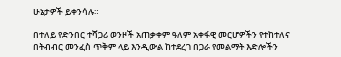ሁኔታዎች ይቀንሳሉ።

በተለይ የድንበር ተሻጋሪ ወንዞች አጠቃቀም ዓለም አቀፋዊ መርሆዎችን የተከተለና በትብብር መንፈስ ጥቅም ላይ እንዲውል ከተደረገ በጋራ የመልማት እድሎችን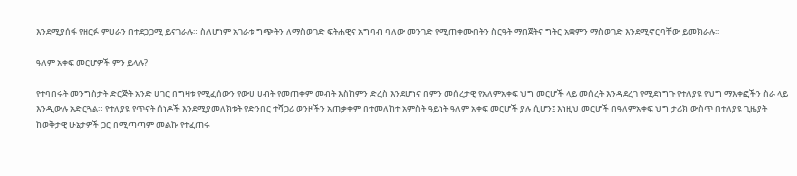እንደሚያሰፋ የዘርፉ ምሀራን በተደጋጋሚ ይናገራሉ። ስለሆነም አገራቱ ግጭትን ለማስወገድ ፍትሐዊና አግባብ ባለው መንገድ የሚጠቀሙበትን ስርዓት ማበጀትና ግትር አቋምን ማስወገድ እንደሚኖርባቸው ይመክራሉ፡፡

ዓለም አቀፍ መርሆዎች ምን ይላሉ?

የተባበሩት መንግስታት ድርጅት አንድ ሀገር በግዛቱ የሚፈሰውን የውሀ ሀብት የመጠቀም መብት እስከምን ድረስ እንደሆነና በምን መሰረታዊ የአለምአቀፍ ህግ መርሆች ላይ መሰረት እንዳደረገ የሚደነግጉ የተለያዩ የህግ ማእቀፎችን ስራ ላይ እንዲውሉ አድርጓል። የተለያዩ የጥናት ሰነዶች እንደሚያመለክቱት የድንበር ተሻጋሪ ወንዞችን አጠቃቀም በተመለከተ አምስት ዓይነት ዓለም አቀፍ መርሆች ያሉ ሲሆን፤ እነዚህ መርሆች በዓለምአቀፍ ህግ ታሪክ ውስጥ በተለያዩ ጊዜያት ከወቅታዊ ሁኔታዎች ጋር በሚጣጣም መልኩ የተፈጠሩ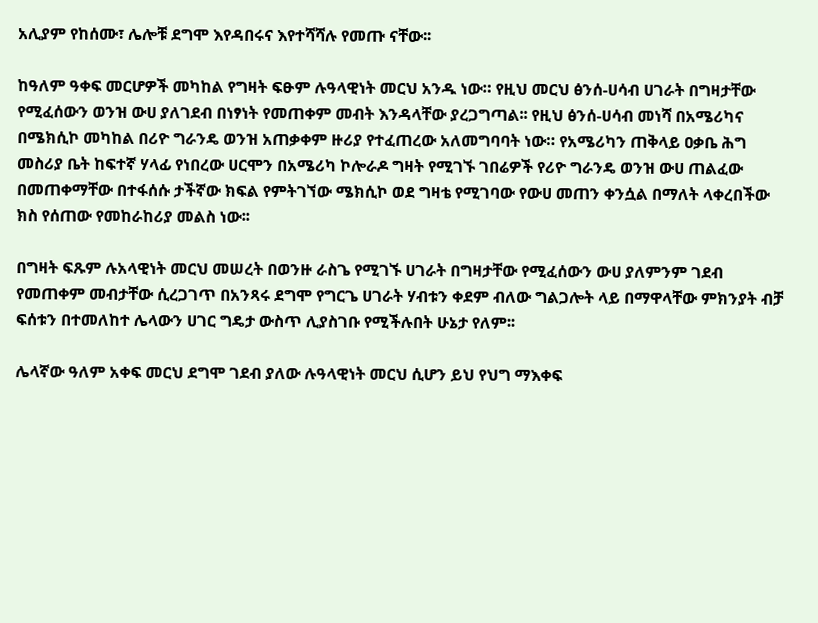አሊያም የከሰሙ፣ ሌሎቹ ደግሞ እየዳበሩና እየተሻሻሉ የመጡ ናቸው፡፡

ከዓለም ዓቀፍ መርሆዎች መካከል የግዛት ፍፁም ሉዓላዊነት መርህ አንዱ ነው። የዚህ መርህ ፅንሰ-ሀሳብ ሀገራት በግዛታቸው የሚፈሰውን ወንዝ ውሀ ያለገደብ በነፃነት የመጠቀም መብት እንዳላቸው ያረጋግጣል፡፡ የዚህ ፅንሰ-ሀሳብ መነሻ በአሜሪካና በሜክሲኮ መካከል በሪዮ ግራንዴ ወንዝ አጠቃቀም ዙሪያ የተፈጠረው አለመግባባት ነው። የአሜሪካን ጠቅላይ ዐቃቤ ሕግ መስሪያ ቤት ከፍተኛ ሃላፊ የነበረው ሀርሞን በአሜሪካ ኮሎራዶ ግዛት የሚገኙ ገበሬዎች የሪዮ ግራንዴ ወንዝ ውሀ ጠልፈው በመጠቀማቸው በተፋሰሱ ታችኛው ክፍል የምትገኘው ሜክሲኮ ወደ ግዛቴ የሚገባው የውሀ መጠን ቀንሷል በማለት ላቀረበችው ክስ የሰጠው የመከራከሪያ መልስ ነው፡፡

በግዛት ፍጹም ሉአላዊነት መርህ መሠረት በወንዙ ራስጌ የሚገኙ ሀገራት በግዛታቸው የሚፈሰውን ውሀ ያለምንም ገደብ የመጠቀም መብታቸው ሲረጋገጥ በአንጻሩ ደግሞ የግርጌ ሀገራት ሃብቱን ቀደም ብለው ግልጋሎት ላይ በማዋላቸው ምክንያት ብቻ ፍሰቱን በተመለከተ ሌላውን ሀገር ግዴታ ውስጥ ሊያስገቡ የሚችሉበት ሁኔታ የለም፡፡

ሌላኛው ዓለም አቀፍ መርህ ደግሞ ገደብ ያለው ሉዓላዊነት መርህ ሲሆን ይህ የህግ ማእቀፍ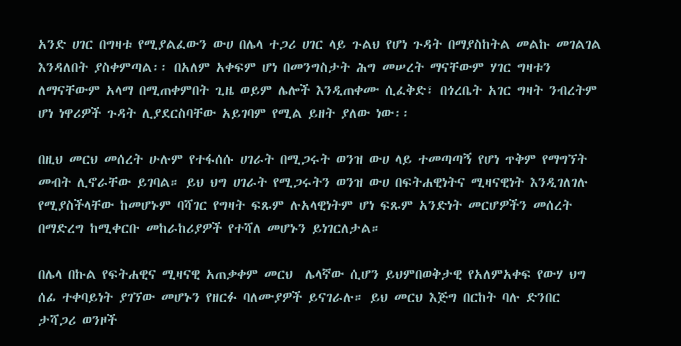አንድ ሀገር በግዛቱ የሚያልፈውን ውሀ በሌላ ተጋሪ ሀገር ላይ ጉልህ የሆነ ጉዳት በማያስከትል መልኩ መገልገል እንዳለበት ያስቀምጣል፡፡ በአለም አቀፍም ሆነ በመንግስታት ሕግ መሠረት ማናቸውም ሃገር ግዛቱን ለማናቸውም አላማ በሚጠቀምበት ጊዜ ወይም ሌሎች እንዲጠቀሙ ሲፈቅድ፣ በጎረቤት አገር ግዛት ንብረትም ሆነ ነዋሪዎች ጉዳት ሊያደርስባቸው አይገባም የሚል ይዘት ያለው ነው፡፡

በዚህ መርህ መሰረት ሁሉም የተፋሰሱ ሀገራት በሚጋሩት ወንዝ ውሀ ላይ ተመጣጣኝ የሆነ ጥቅም የማግኘት መብት ሊኖራቸው ይገባል። ይህ ህግ ሀገራት የሚጋሩትን ወንዝ ውሀ በፍትሐዊነትና ሚዛናዊነት እንዲገለገሉ የሚያስችላቸው ከመሆኑም ባሻገር የግዛት ፍጹም ሉአላዊነትም ሆነ ፍጹም አንድነት መርሆዎችን መሰረት በማድረግ ከሚቀርቡ መከራከሪያዎች የተሻለ መሆኑን ይነገርለታል።

በሌላ በኩል የፍትሐዊና ሚዛናዊ አጠቃቀም መርህ  ሌላኛው ሲሆን ይህምበወቅታዊ የአለምአቀፍ የውሃ ህግ ሰፊ ተቀባይነት ያገኘው መሆኑን የዘርፉ ባለሙያዎች ይናገራሉ። ይህ መርህ እጅግ በርከት ባሉ ድንበር ታሻጋሪ ወንዞች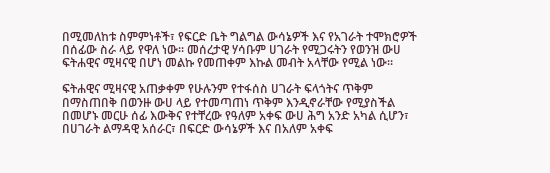በሚመለከቱ ስምምነቶች፣ የፍርድ ቤት ግልግል ውሳኔዎች እና የአገራት ተሞክሮዎች በሰፊው ስራ ላይ የዋለ ነው፡፡ መሰረታዊ ሃሳቡም ሀገራት የሚጋሩትን የወንዝ ውሀ ፍትሐዊና ሚዛናዊ በሆነ መልኩ የመጠቀም እኩል መብት አላቸው የሚል ነው፡፡

ፍትሐዊና ሚዛናዊ አጠቃቀም የሁሉንም የተፋሰስ ሀገራት ፍላጎትና ጥቅም በማስጠበቅ በወንዙ ውሀ ላይ የተመጣጠነ ጥቅም እንዲኖራቸው የሚያስችል በመሆኑ መርሁ ሰፊ እውቅና የተቸረው የዓለም አቀፍ ውሀ ሕግ አንድ አካል ሲሆን፣ በሀገራት ልማዳዊ አሰራር፣ በፍርድ ውሳኔዎች እና በአለም አቀፍ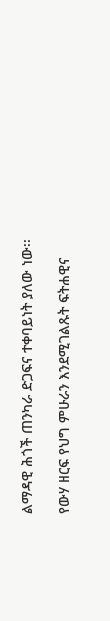ልማዳዊ ሕጎች ጠንካራ ድጋፍና ተቀባይነት ያለው ነው፡፡

የውሃ ዘርፍ የህግ ምሁራን እንደሚገልጹት ፍትሐዊና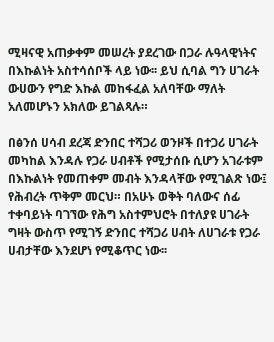ሚዛናዊ አጠቃቀም መሠረት ያደረገው በጋራ ሉዓላዊነትና በእኩልነት አስተሳሰቦች ላይ ነው፡፡ ይህ ሲባል ግን ሀገራት ውሀውን የግድ እኩል መከፋፈል አለባቸው ማለት አለመሆኑን አክለው ይገልጻሉ።

በፅንሰ ሀሳብ ደረጃ ድንበር ተሻጋሪ ወንዞች በተጋሪ ሀገራት መካከል እንዳሉ የጋራ ሀብቶች የሚታሰቡ ሲሆን አገራቱም በእኩልነት የመጠቀም መብት እንዳላቸው የሚገልጽ ነው፤ የሕብረት ጥቅም መርህ። በአሁኑ ወቅት ባለውና ሰፊ ተቀባይነት ባገኘው የሕግ አስተምህሮት በተለያዩ ሀገራት ግዛት ውስጥ የሚገኝ ድንበር ተሻጋሪ ሀብት ለሀገራቱ የጋራ ሀብታቸው እንደሆነ የሚቆጥር ነው፡፡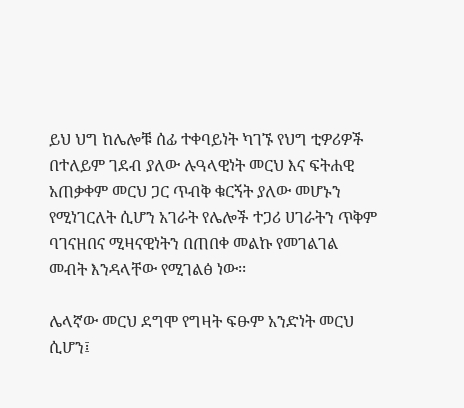ይህ ህግ ከሌሎቹ ሰፊ ተቀባይነት ካገኙ የህግ ቲዎሪዎች በተለይም ገደብ ያለው ሉዓላዊነት መርህ እና ፍትሐዊ አጠቃቀም መርህ ጋር ጥብቅ ቁርኝት ያለው መሆኑን የሚነገርለት ሲሆን አገራት የሌሎች ተጋሪ ሀገራትን ጥቅም ባገናዘበና ሚዛናዊነትን በጠበቀ መልኩ የመገልገል መብት እንዳላቸው የሚገልፅ ነው፡፡

ሌላኛው መርህ ደግሞ የግዛት ፍፁም አንድነት መርህ ሲሆን፤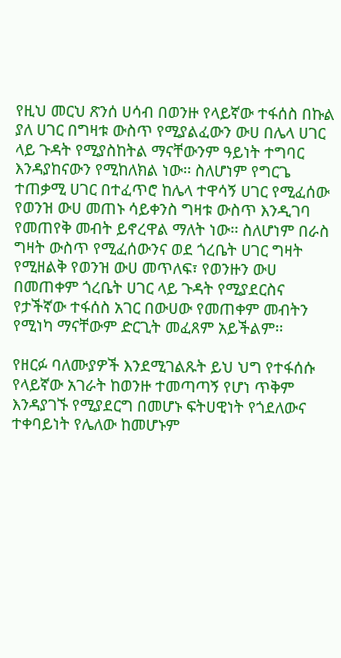የዚህ መርህ ጽንሰ ሀሳብ በወንዙ የላይኛው ተፋሰስ በኩል ያለ ሀገር በግዛቱ ውስጥ የሚያልፈውን ውሀ በሌላ ሀገር ላይ ጉዳት የሚያስከትል ማናቸውንም ዓይነት ተግባር እንዳያከናውን የሚከለክል ነው፡፡ ስለሆነም የግርጌ ተጠቃሚ ሀገር በተፈጥሮ ከሌላ ተዋሳኝ ሀገር የሚፈሰው የወንዝ ውሀ መጠኑ ሳይቀንስ ግዛቱ ውስጥ እንዲገባ የመጠየቅ መብት ይኖረዋል ማለት ነው፡፡ ስለሆነም በራስ ግዛት ውስጥ የሚፈሰውንና ወደ ጎረቤት ሀገር ግዛት የሚዘልቅ የወንዝ ውሀ መጥለፍ፣ የወንዙን ውሀ በመጠቀም ጎረቤት ሀገር ላይ ጉዳት የሚያደርስና የታችኛው ተፋሰስ አገር በውሀው የመጠቀም መብትን የሚነካ ማናቸውም ድርጊት መፈጸም አይችልም፡፡

የዘርፉ ባለሙያዎች እንደሚገልጹት ይህ ህግ የተፋሰሱ የላይኛው አገራት ከወንዙ ተመጣጣኝ የሆነ ጥቅም እንዳያገኙ የሚያደርግ በመሆኑ ፍትሀዊነት የጎደለውና ተቀባይነት የሌለው ከመሆኑም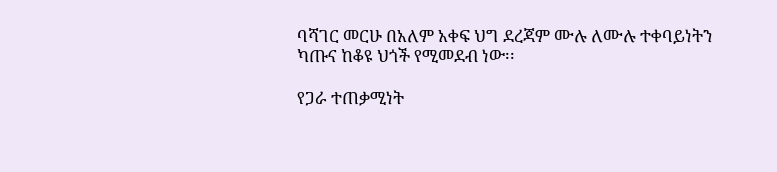ባሻገር መርሁ በአለም አቀፍ ህግ ደረጃም ሙሉ ለሙሉ ተቀባይነትን ካጡና ከቆዩ ህጎች የሚመደብ ነው፡፡

የጋራ ተጠቃሚነት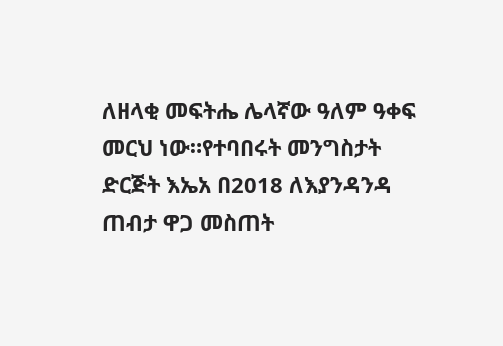ለዘላቂ መፍትሔ ሌላኛው ዓለም ዓቀፍ መርህ ነው።የተባበሩት መንግስታት ድርጅት እኤአ በ2018 ለእያንዳንዳ ጠብታ ዋጋ መስጠት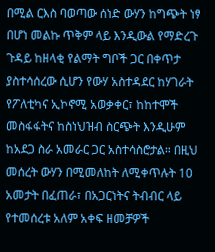በሚል ርእስ ባወጣው ሰነድ ውሃን ከግጭት ነፃ በሆነ መልኩ ጥቅም ላይ እንዲውል የማድረጉ ጉዳይ ከዘላቂ የልማት ግቦች ጋር በቀጥታ ያስተሳሰረው ሲሆን የውሃ አስተዳደር ከሃገራት የፖለቲካና ኢኮኖሚ አወቃቀር፣ ከከተሞች መስፋፋትና ከስነህዝብ ስርጭት እንዲሁም ከአደጋ ስራ አመራር ጋር አስተሳስሮታል። በዚህ መሰረት ውሃን በሚመለከት ለሚቀጥሉት 10 አመታት በፈጠራ፣ በአጋርነትና ትብብር ላይ የተመሰረቱ አለም አቀፍ ዘመቻዎች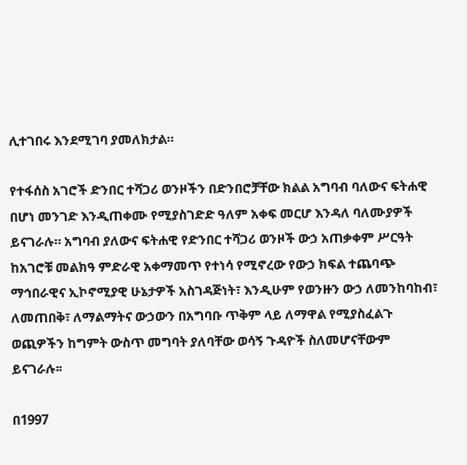ሊተገበሩ እንደሚገባ ያመለክታል።

የተፋሰስ አገሮች ድንበር ተሻጋሪ ወንዞችን በድንበሮቻቸው ክልል አግባብ ባለውና ፍትሐዊ በሆነ መንገድ እንዲጠቀሙ የሚያስገድድ ዓለም አቀፍ መርሆ እንዳለ ባለሙያዎች ይናገራሉ። አግባብ ያለውና ፍትሐዊ የድንበር ተሻጋሪ ወንዞች ውኃ አጠቃቀም ሥርዓት ከአገሮቹ መልክዓ ምድራዊ አቀማመጥ የተነሳ የሚኖረው የውኃ ክፍል ተጨባጭ ማኅበራዊና ኢኮኖሚያዊ ሁኔታዎች አስገዳጅነት፣ እንዲሁም የወንዙን ውኃ ለመንከባከብ፣ ለመጠበቅ፣ ለማልማትና ውኃውን በአግባቡ ጥቅም ላይ ለማዋል የሚያስፈልጉ ወጪዎችን ከግምት ውስጥ መግባት ያለባቸው ወሳኝ ጉዳዮች ስለመሆናቸውም ይናገራሉ፡፡

በ1997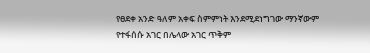የፀደቀ አንድ ዓለም አቀፍ ስምምነት እንደሚደነግገው ማንኛውም የተፋሰሱ አገር በሌላው አገር ጥቅም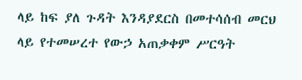ላይ ከፍ ያለ ጉዳት እንዳያደርስ በመተሳሰብ መርህ ላይ የተመሠረተ የውኃ አጠቃቀም ሥርዓት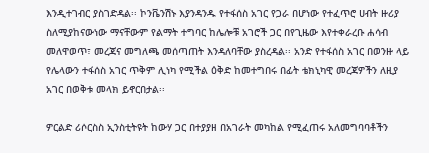እንዲተገብር ያስገድዳል፡፡ ኮንቬንሽኑ እያንዳንዱ የተፋሰስ አገር የጋራ በሆነው የተፈጥሮ ሀብት ዙሪያ ስለሚያከናውነው ማናቸውም የልማት ተግባር ከሌሎቹ አገሮች ጋር በየጊዜው እየተቀራረቡ ሐሳብ መለዋወጥ፣ መረጃና መግለጫ መሰጣጠት እንዳለባቸው ያስረዳል፡፡ አንድ የተፋሰስ አገር በወንዙ ላይ የሌላውን ተፋሰስ አገር ጥቅም ሊነካ የሚችል ዕቅድ ከመተግበሩ በፊት ቴክኒካዊ መረጃዎችን ለዚያ አገር በወቅቱ መላክ ይኖርበታል፡፡

ዎርልድ ሪሶርስስ ኢንስቲትዩት ከውሃ ጋር በተያያዘ በአገራት መካከል የሚፈጠሩ አለመግባባቶችን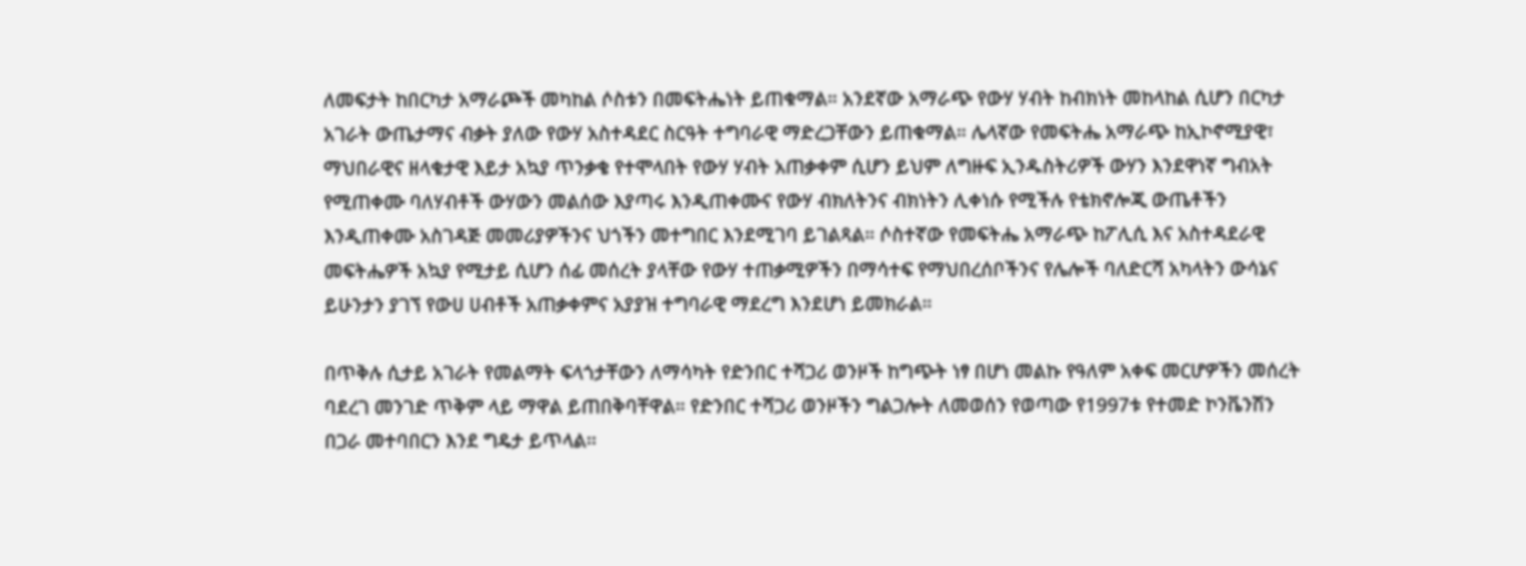ለመፍታት ከበርካታ አማራጮች መካከል ሶስቱን በመፍትሔነት ይጠቁማል። አንደኛው አማራጭ የውሃ ሃብት ከብክነት መከላከል ሲሆን በርካታ አገራት ውጤታማና ብቃት ያለው የውሃ አስተዳደር ስርዓት ተግባራዊ ማድረጋቸውን ይጠቁማል። ሌላኛው የመፍትሔ አማራጭ ከኢኮኖሚያዊ፣ ማህበራዊና ዘላቄታዊ እይታ አኳያ ጥንቃቄ የተሞላበት የውሃ ሃብት አጠቃቀም ሲሆን ይህም ለግዙፍ ኢንዱስትሪዎች ውሃን እንደዋነኛ ግብአት የሚጠቀሙ ባለሃብቶች ውሃውን መልሰው እያጣሩ እንዲጠቀሙና የውሃ ብክለትንና ብክነትን ሊቀነሱ የሚችሉ የቴክኖሎጂ ውጤቶችን እንዲጠቀሙ አስገዳጅ መመሪያዎችንና ህጎችን መተግበር እንደሚገባ ይገልጻል። ሶስተኛው የመፍትሔ አማራጭ ከፖሊሲ እና አስተዳደራዊ መፍትሔዎች አኳያ የሚታይ ሲሆን ሰፊ መሰረት ያላቸው የውሃ ተጠቃሚዎችን በማሳተፍ የማህበረሰቦችንና የሌሎች ባለድርሻ አካላትን ውሳኔና ይሁንታን ያገኘ የውሀ ሀብቶች አጠቃቀምና አያያዝ ተግባራዊ ማደረግ እንደሆነ ይመክራል።

በጥቅሉ ሲታይ አገራት የመልማት ፍላጎታቸውን ለማሳካት የድንበር ተሻጋሪ ወንዞች ከግጭት ነፃ በሆነ መልኩ የዓለም አቀፍ መርሆዎችን መሰረት ባደረገ መንገድ ጥቅም ላይ ማዋል ይጠበቅባቸዋል። የድንበር ተሻጋሪ ወንዞችን ግልጋሎት ለመወሰን የወጣው የ1997ቱ የተመድ ኮንቬንሽን በጋራ መተባበርን እንደ ግዴታ ይጥላል፡፡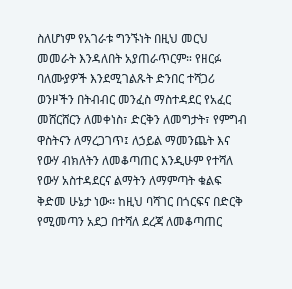ስለሆነም የአገራቱ ግንኙነት በዚህ መርህ መመራት እንዳለበት አያጠራጥርም። የዘርፉ ባለሙያዎች እንደሚገልጹት ድንበር ተሻጋሪ ወንዞችን በትብብር መንፈስ ማስተዳደር የአፈር መሸርሸርን ለመቀነስ፣ ድርቅን ለመግታት፣ የምግብ ዋስትናን ለማረጋገጥ፤ ለኃይል ማመንጨት እና የውሃ ብክለትን ለመቆጣጠር እንዲሁም የተሻለ የውሃ አስተዳደርና ልማትን ለማምጣት ቁልፍ ቅድመ ሁኔታ ነው፡፡ ከዚህ ባሻገር በጎርፍና በድርቅ የሚመጣን አደጋ በተሻለ ደረጃ ለመቆጣጠር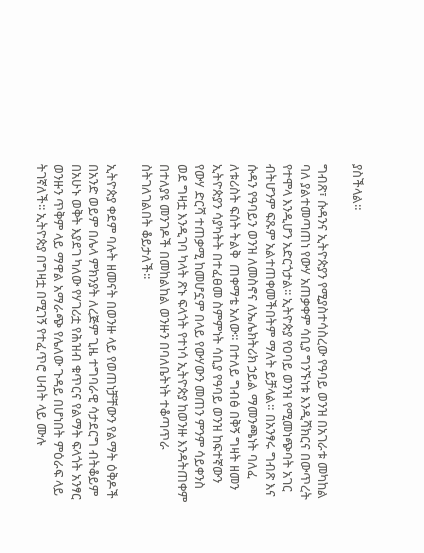ያስችላል።

ግብጽ፣ ሱዳንና ኢትዮጵያን የሚያስተሳስረው የዓባይ ወንዝ በአገራቱ መካከል ባለ ያልተመጣጠነ የውሃ አጠቃቀም ሳቢያ ግንኙነቱ እንዲሻክርና በውጥረት የተሞላ እንዲሆን አድርጎታል፡፡ ኢትዮጵያ የዐባይ ወንዝ የሚመነጭባት አገር ብትሆንም ፍጹም አልተጠቀመችበትም ማለት ይቻላል። በአንፃሩ ግብጽ እና ሱዳን የዓባይን ወንዝ ለመስኖና ለኤሌክትሪክ ኃይል ማመንጫነት ባለፈ ለቱሪስት ፍሰት ትልቅ  ጠቀማቴ አለው። በተለይ ግብፅ በቅኝ ግዛት ዘመን ኢትዮጵያን ሳያካትት በተፈፀመ ስምምነት ሳቢያ የዓባይ ወንዝ ከፍተኛውን የውሃ ድርሻ ተጠቃሚ ከመሆኗም በላይ የውሃውን መጠን ምንም ሳይቀንስ ወደ ግዛቷ እንዲገባ ካላት ጽኑ ፍላጎት የተነሳ ኢትዮጵያ ከወንዙ እንዳትጠቀም በተለያዩ መንገዶች በመከልከል ወንዙን በባለቤትነት ተቆጣጥራ ስትገለገልበት ቆይታለች፡፡

ኢትዮጵያ ቀደም ባሉት ዘመናት በወንዙ ላይ የወጠነቻቸውን የልማት ዕቅዶች በአንድ ወይም በሌላ ምክንያት ለረጅም ጊዜ ተግባራዊ ሳታደርግ ብትቆይም በአሁኑ ወቅት እያደገ ካለው የሃገሪቷ የሕዝብ ቁጥርና የልማት ፍላጎት አንፃር ወንዙን ጥቅም ላይ ማዋል አማራጭ የሌለው ጉዳይ በሆነበት ምዕራፍ ላይ ትገኛለች፡፡ ኢትዮጵያ በግዛቷ በሚገኝ የተፈጥሮ ሀብት ላይ ሙሉ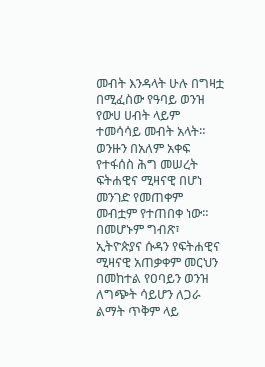መብት እንዳላት ሁሉ በግዛቷ በሚፈስው የዓባይ ወንዝ የውሀ ሀብት ላይም ተመሳሳይ መብት አላት። ወንዙን በአለም አቀፍ የተፋሰስ ሕግ መሠረት ፍትሐዊና ሚዛናዊ በሆነ መንገድ የመጠቀም መብቷም የተጠበቀ ነው። በመሆኑም ግብጽ፣ ኢትዮጵያና ሱዳን የፍትሐዊና ሚዛናዊ አጠቃቀም መርህን በመከተል የዐባይን ወንዝ ለግጭት ሳይሆን ለጋራ ልማት ጥቅም ላይ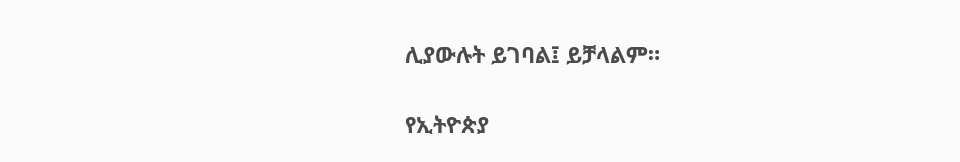ሊያውሉት ይገባል፤ ይቻላልም።

የኢትዮጵያ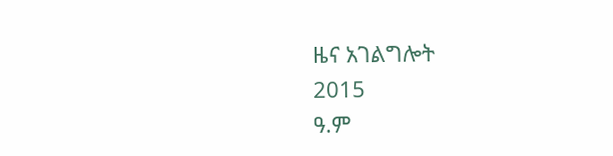ዜና አገልግሎት
2015
ዓ.ም